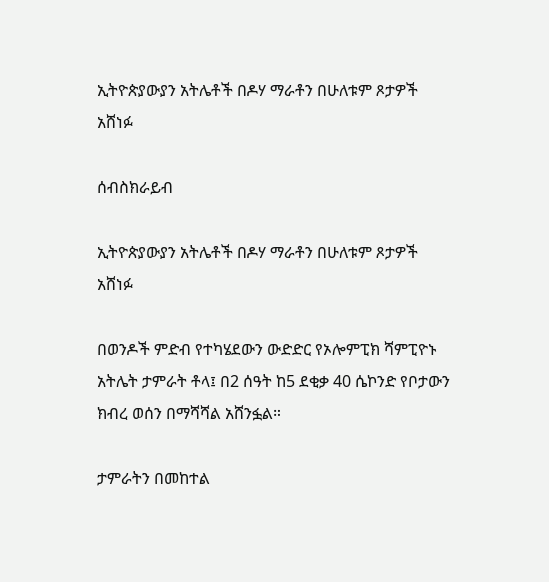ኢትዮጵያውያን አትሌቶች በዶሃ ማራቶን በሁለቱም ጾታዎች አሸነፉ

ሰብስክራይብ

ኢትዮጵያውያን አትሌቶች በዶሃ ማራቶን በሁለቱም ጾታዎች አሸነፉ

በወንዶች ምድብ የተካሄደውን ውድድር የኦሎምፒክ ሻምፒዮኑ አትሌት ታምራት ቶላ፤ በ2 ሰዓት ከ5 ደቂቃ 40 ሴኮንድ የቦታውን ክብረ ወሰን በማሻሻል አሸንፏል።

ታምራትን በመከተል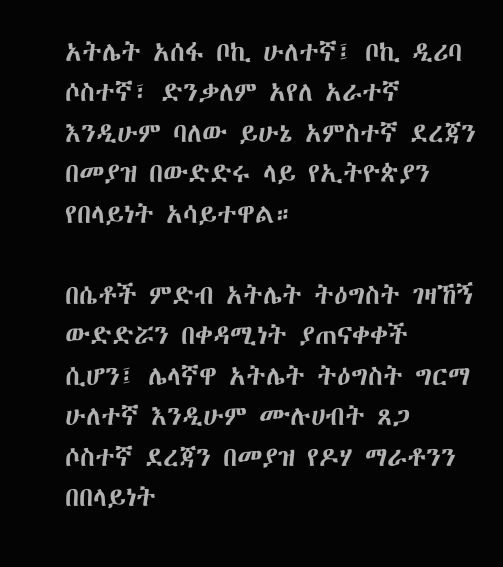አትሌት አሰፋ ቦኪ ሁለተኛ፤ ቦኪ ዲሪባ ሶስተኛ፣ ድንቃለም አየለ አራተኛ እንዲሁም ባለው ይሁኔ አምስተኛ ደረጃን በመያዝ በውድድሩ ላይ የኢትዮጵያን የበላይነት አሳይተዋል።

በሴቶች ምድብ አትሌት ትዕግስት ገዛኸኝ ውድድሯን በቀዳሚነት ያጠናቀቀች ሲሆን፤ ሌላኛዋ አትሌት ትዕግስት ግርማ ሁለተኛ እንዲሁም ሙሉሀብት ጸጋ ሶስተኛ ደረጃን በመያዝ የዶሃ ማራቶንን በበላይነት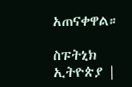አጠናቀዋል።

ስፑትኒክ ኢትዮጵያ |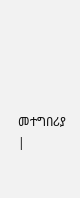መተግበሪያ |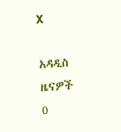X

አዳዲስ ዜናዎች
0